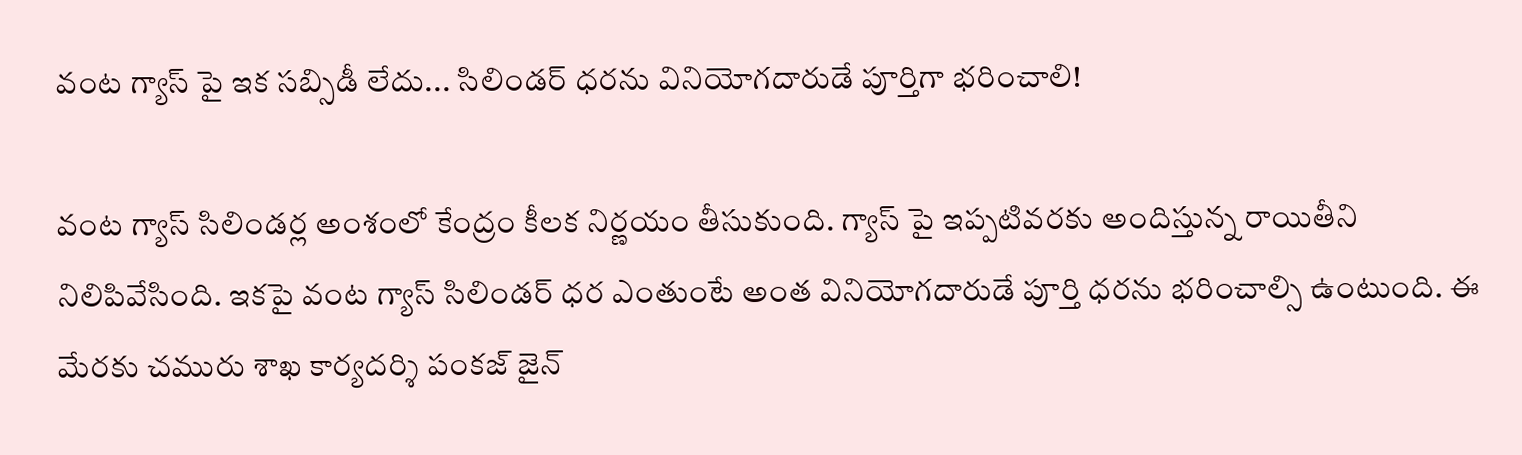వంట గ్యాస్ పై ఇక సబ్సిడీ లేదు... సిలిండర్ ధరను వినియోగదారుడే పూర్తిగా భరించాలి!

వంట గ్యాస్ సిలిండర్ల అంశంలో కేంద్రం కీలక నిర్ణయం తీసుకుంది. గ్యాస్ పై ఇప్పటివరకు అందిస్తున్న రాయితీని నిలిపివేసింది. ఇకపై వంట గ్యాస్ సిలిండర్ ధర ఎంతుంటే అంత వినియోగదారుడే పూర్తి ధరను భరించాల్సి ఉంటుంది. ఈ మేరకు చమురు శాఖ కార్యదర్శి పంకజ్ జైన్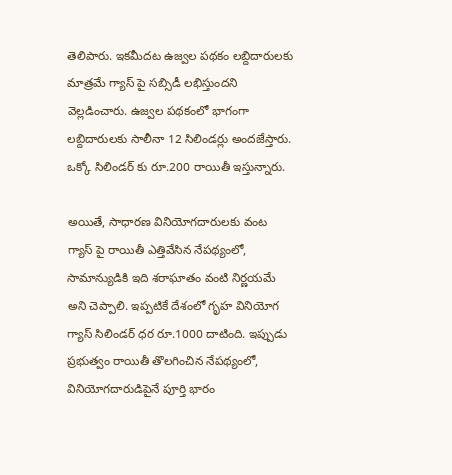తెలిపారు. ఇకమీదట ఉజ్వల పథకం లబ్దిదారులకు మాత్రమే గ్యాస్ పై సబ్సిడీ లభిస్తుందని వెల్లడించారు. ఉజ్వల పథకంలో భాగంగా లబ్దిదారులకు సాలీనా 12 సిలిండర్లు అందజేస్తారు. ఒక్కో సిలిండర్ కు రూ.200 రాయితీ ఇస్తున్నారు.

అయితే, సాధారణ వినియోగదారులకు వంట గ్యాస్ పై రాయితీ ఎత్తివేసిన నేపథ్యంలో, సామాన్యుడికి ఇది శరాఘాతం వంటి నిర్ణయమే అని చెప్పాలి. ఇప్పటికే దేశంలో గృహ వినియోగ గ్యాస్ సిలిండర్ ధర రూ.1000 దాటింది. ఇప్పుడు ప్రభుత్వం రాయితీ తొలగించిన నేపథ్యంలో, వినియోగదారుడిపైనే పూర్తి భారం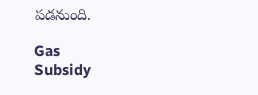పడనుంది.

Gas
Subsidy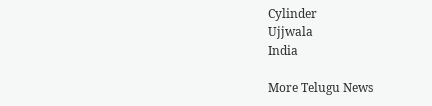Cylinder
Ujjwala
India

More Telugu News